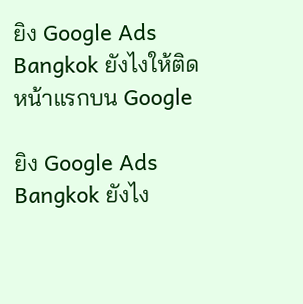ยิง Google Ads Bangkok ยังไงให้ติดหน้าแรกบน Google

ยิง Google Ads Bangkok ยังไง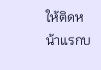ให้ติดหน้าแรกบ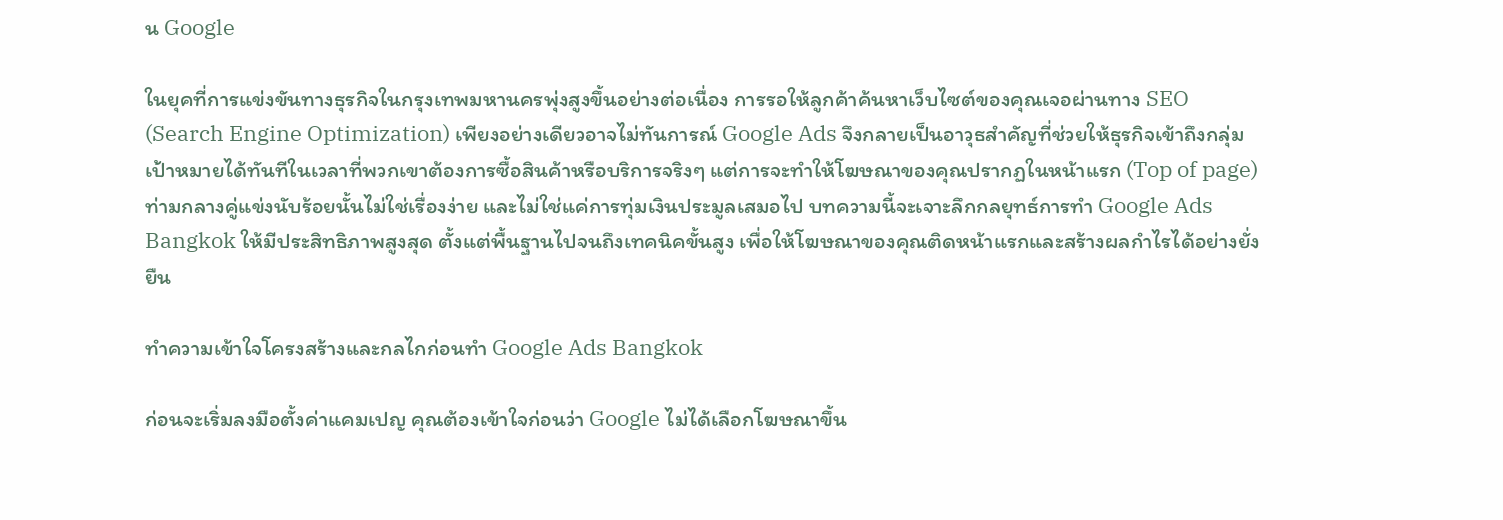น Google

ในยุคที่การแข่งขันทางธุรกิจในกรุงเทพมหานครพุ่งสูงขึ้นอย่างต่อเนื่อง การรอให้ลูกค้าค้นหาเว็บไซต์ของคุณเจอผ่านทาง SEO (Search Engine Optimization) เพียงอย่างเดียวอาจไม่ทันการณ์ Google Ads จึงกลายเป็นอาวุธสำคัญที่ช่วยให้ธุรกิจเข้าถึงกลุ่มเป้าหมายได้ทันทีในเวลาที่พวกเขาต้องการซื้อสินค้าหรือบริการจริงๆ แต่การจะทำให้โฆษณาของคุณปรากฏในหน้าแรก (Top of page) ท่ามกลางคู่แข่งนับร้อยนั้นไม่ใช่เรื่องง่าย และไม่ใช่แค่การทุ่มเงินประมูลเสมอไป บทความนี้จะเจาะลึกกลยุทธ์การทำ Google Ads Bangkok ให้มีประสิทธิภาพสูงสุด ตั้งแต่พื้นฐานไปจนถึงเทคนิคขั้นสูง เพื่อให้โฆษณาของคุณติดหน้าแรกและสร้างผลกำไรได้อย่างยั่งยืน

ทำความเข้าใจโครงสร้างและกลไกก่อนทำ Google Ads Bangkok

ก่อนจะเริ่มลงมือตั้งค่าแคมเปญ คุณต้องเข้าใจก่อนว่า Google ไม่ได้เลือกโฆษณาขึ้น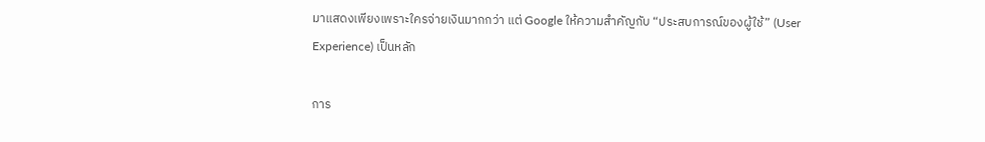มาแสดงเพียงเพราะใครจ่ายเงินมากกว่า แต่ Google ให้ความสำคัญกับ “ประสบการณ์ของผู้ใช้” (User Experience) เป็นหลัก

การ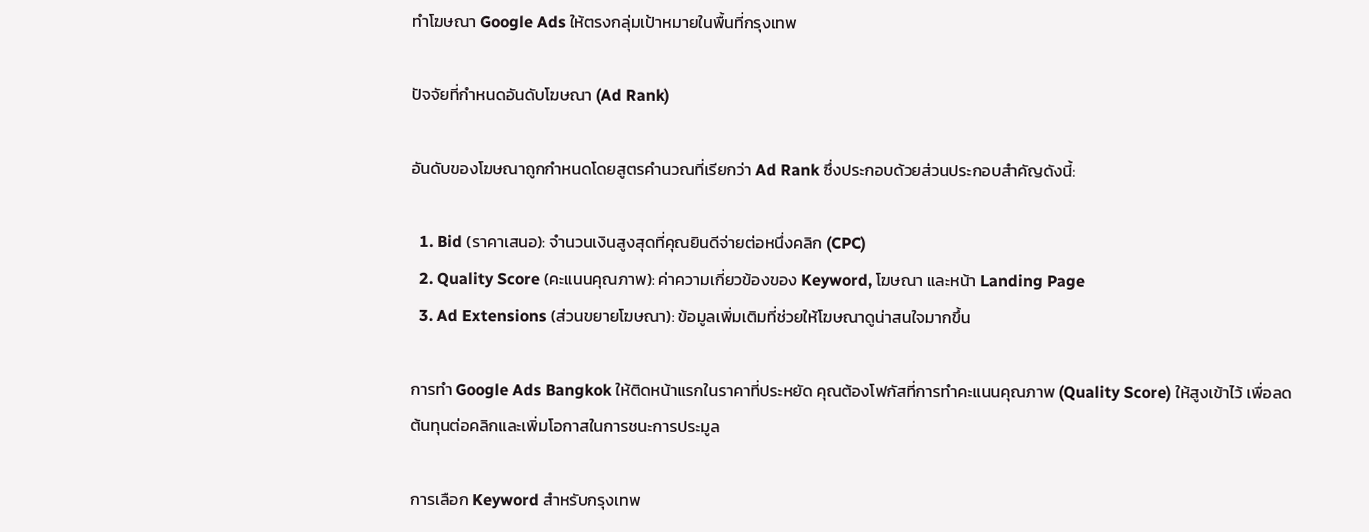ทำโฆษณา Google Ads ให้ตรงกลุ่มเป้าหมายในพื้นที่กรุงเทพ

ปัจจัยที่กำหนดอันดับโฆษณา (Ad Rank)

อันดับของโฆษณาถูกกำหนดโดยสูตรคำนวณที่เรียกว่า Ad Rank ซึ่งประกอบด้วยส่วนประกอบสำคัญดังนี้:

  1. Bid (ราคาเสนอ): จำนวนเงินสูงสุดที่คุณยินดีจ่ายต่อหนึ่งคลิก (CPC)
  2. Quality Score (คะแนนคุณภาพ): ค่าความเกี่ยวข้องของ Keyword, โฆษณา และหน้า Landing Page
  3. Ad Extensions (ส่วนขยายโฆษณา): ข้อมูลเพิ่มเติมที่ช่วยให้โฆษณาดูน่าสนใจมากขึ้น

การทำ Google Ads Bangkok ให้ติดหน้าแรกในราคาที่ประหยัด คุณต้องโฟกัสที่การทำคะแนนคุณภาพ (Quality Score) ให้สูงเข้าไว้ เพื่อลดต้นทุนต่อคลิกและเพิ่มโอกาสในการชนะการประมูล

การเลือก Keyword สำหรับกรุงเทพ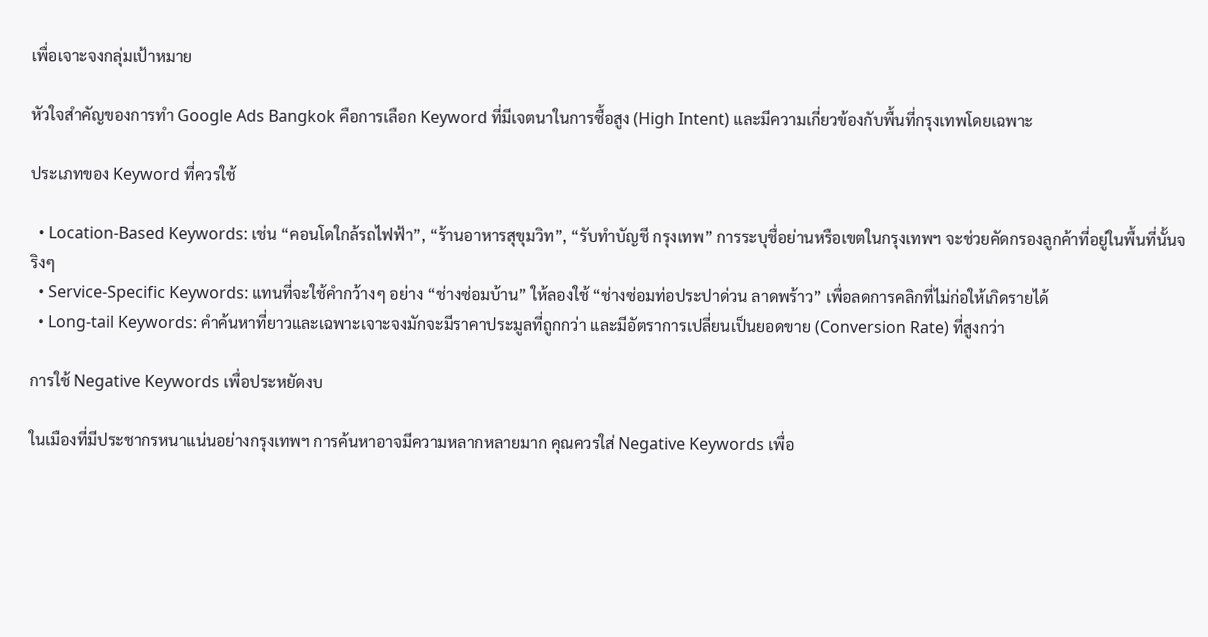เพื่อเจาะจงกลุ่มเป้าหมาย

หัวใจสำคัญของการทำ Google Ads Bangkok คือการเลือก Keyword ที่มีเจตนาในการซื้อสูง (High Intent) และมีความเกี่ยวข้องกับพื้นที่กรุงเทพโดยเฉพาะ

ประเภทของ Keyword ที่ควรใช้

  • Location-Based Keywords: เช่น “คอนโดใกล้รถไฟฟ้า”, “ร้านอาหารสุขุมวิท”, “รับทำบัญชี กรุงเทพ” การระบุชื่อย่านหรือเขตในกรุงเทพฯ จะช่วยคัดกรองลูกค้าที่อยู่ในพื้นที่นั้นจริงๆ
  • Service-Specific Keywords: แทนที่จะใช้คำกว้างๆ อย่าง “ช่างซ่อมบ้าน” ให้ลองใช้ “ช่างซ่อมท่อประปาด่วน ลาดพร้าว” เพื่อลดการคลิกที่ไม่ก่อให้เกิดรายได้
  • Long-tail Keywords: คำค้นหาที่ยาวและเฉพาะเจาะจงมักจะมีราคาประมูลที่ถูกกว่า และมีอัตราการเปลี่ยนเป็นยอดขาย (Conversion Rate) ที่สูงกว่า

การใช้ Negative Keywords เพื่อประหยัดงบ

ในเมืองที่มีประชากรหนาแน่นอย่างกรุงเทพฯ การค้นหาอาจมีความหลากหลายมาก คุณควรใส่ Negative Keywords เพื่อ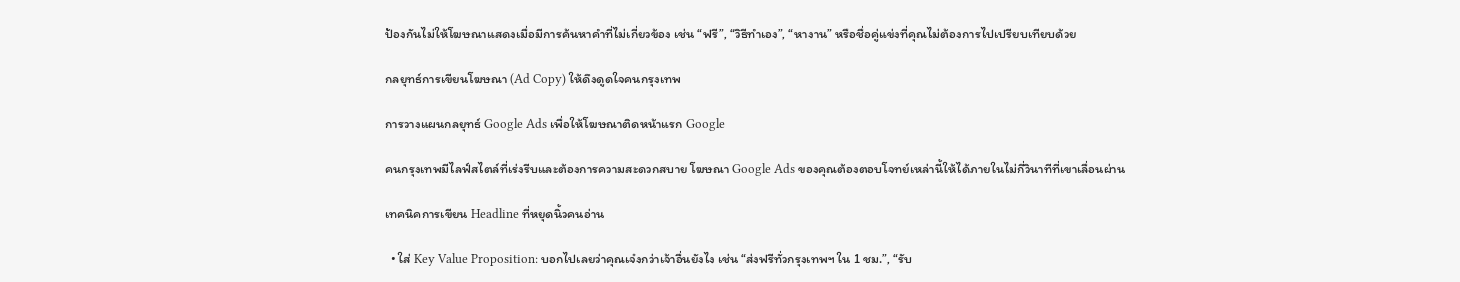ป้องกันไม่ให้โฆษณาแสดงเมื่อมีการค้นหาคำที่ไม่เกี่ยวข้อง เช่น “ฟรี”, “วิธีทำเอง”, “หางาน” หรือชื่อคู่แข่งที่คุณไม่ต้องการไปเปรียบเทียบด้วย

กลยุทธ์การเขียนโฆษณา (Ad Copy) ให้ดึงดูดใจคนกรุงเทพ

การวางแผนกลยุทธ์ Google Ads เพื่อให้โฆษณาติดหน้าแรก Google

คนกรุงเทพมีไลฟ์สไตล์ที่เร่งรีบและต้องการความสะดวกสบาย โฆษณา Google Ads ของคุณต้องตอบโจทย์เหล่านี้ให้ได้ภายในไม่กี่วินาทีที่เขาเลื่อนผ่าน

เทคนิคการเขียน Headline ที่หยุดนิ้วคนอ่าน

  • ใส่ Key Value Proposition: บอกไปเลยว่าคุณเจ๋งกว่าเจ้าอื่นยังไง เช่น “ส่งฟรีทั่วกรุงเทพฯ ใน 1 ชม.”, “รับ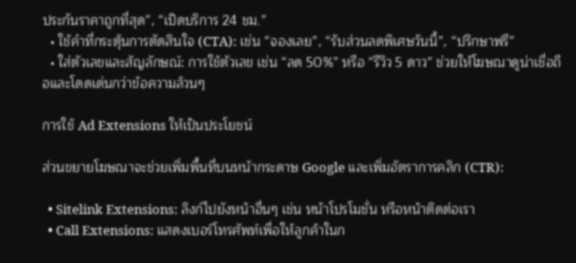ประกันราคาถูกที่สุด”, “เปิดบริการ 24 ชม.”
  • ใช้คำที่กระตุ้นการตัดสินใจ (CTA): เช่น “จองเลย”, “รับส่วนลดพิเศษวันนี้”, “ปรึกษาฟรี”
  • ใส่ตัวเลขและสัญลักษณ์: การใช้ตัวเลข เช่น “ลด 50%” หรือ “รีวิว 5 ดาว” ช่วยให้โฆษณาดูน่าเชื่อถือและโดดเด่นกว่าข้อความล้วนๆ

การใช้ Ad Extensions ให้เป็นประโยชน์

ส่วนขยายโฆษณาจะช่วยเพิ่มพื้นที่บนหน้ากระดาษ Google และเพิ่มอัตราการคลิก (CTR):

  • Sitelink Extensions: ลิงก์ไปยังหน้าอื่นๆ เช่น หน้าโปรโมชั่น หรือหน้าติดต่อเรา
  • Call Extensions: แสดงเบอร์โทรศัพท์เพื่อให้ลูกค้าในก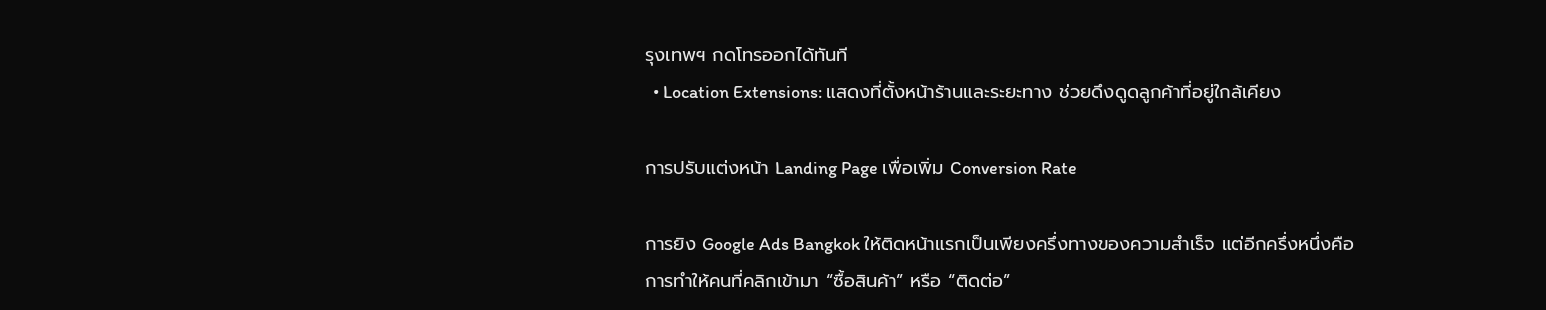รุงเทพฯ กดโทรออกได้ทันที
  • Location Extensions: แสดงที่ตั้งหน้าร้านและระยะทาง ช่วยดึงดูดลูกค้าที่อยู่ใกล้เคียง

การปรับแต่งหน้า Landing Page เพื่อเพิ่ม Conversion Rate

การยิง Google Ads Bangkok ให้ติดหน้าแรกเป็นเพียงครึ่งทางของความสำเร็จ แต่อีกครึ่งหนึ่งคือการทำให้คนที่คลิกเข้ามา “ซื้อสินค้า” หรือ “ติดต่อ”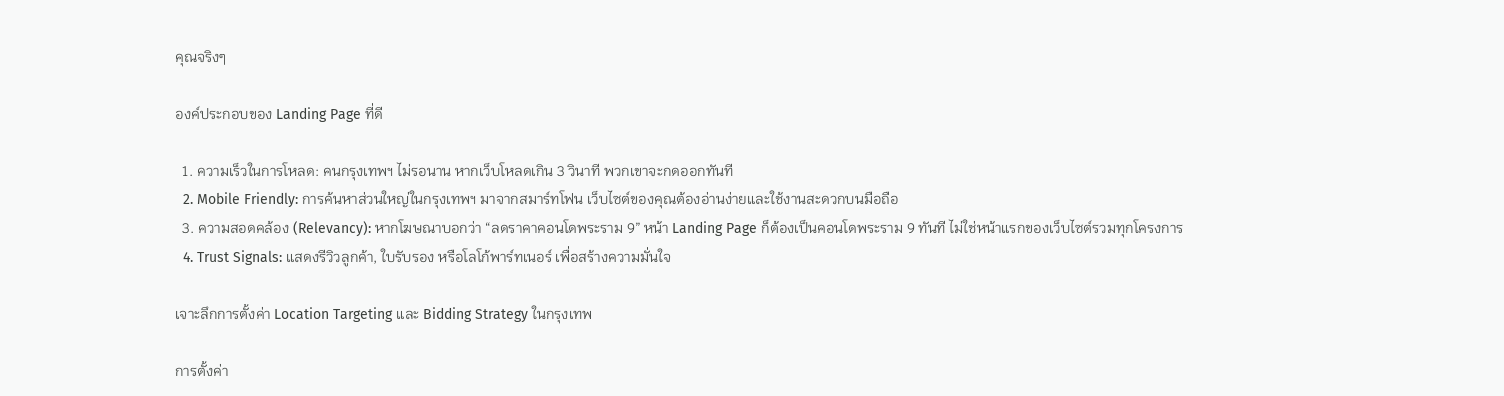คุณจริงๆ

องค์ประกอบของ Landing Page ที่ดี

  1. ความเร็วในการโหลด: คนกรุงเทพฯ ไม่รอนาน หากเว็บโหลดเกิน 3 วินาที พวกเขาจะกดออกทันที
  2. Mobile Friendly: การค้นหาส่วนใหญ่ในกรุงเทพฯ มาจากสมาร์ทโฟน เว็บไซต์ของคุณต้องอ่านง่ายและใช้งานสะดวกบนมือถือ
  3. ความสอดคล้อง (Relevancy): หากโฆษณาบอกว่า “ลดราคาคอนโดพระราม 9” หน้า Landing Page ก็ต้องเป็นคอนโดพระราม 9 ทันที ไม่ใช่หน้าแรกของเว็บไซต์รวมทุกโครงการ
  4. Trust Signals: แสดงรีวิวลูกค้า, ใบรับรอง หรือโลโก้พาร์ทเนอร์ เพื่อสร้างความมั่นใจ

เจาะลึกการตั้งค่า Location Targeting และ Bidding Strategy ในกรุงเทพ

การตั้งค่า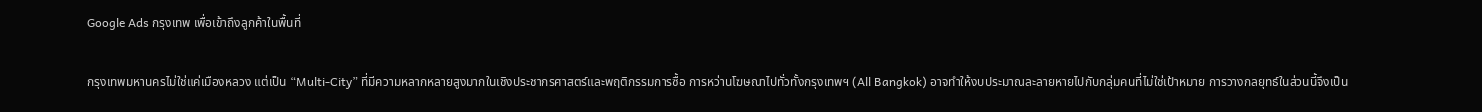Google Ads กรุงเทพ เพื่อเข้าถึงลูกค้าในพื้นที่

กรุงเทพมหานครไม่ใช่แค่เมืองหลวง แต่เป็น “Multi-City” ที่มีความหลากหลายสูงมากในเชิงประชากรศาสตร์และพฤติกรรมการซื้อ การหว่านโฆษณาไปทั่วทั้งกรุงเทพฯ (All Bangkok) อาจทำให้งบประมาณละลายหายไปกับกลุ่มคนที่ไม่ใช่เป้าหมาย การวางกลยุทธ์ในส่วนนี้จึงเป็น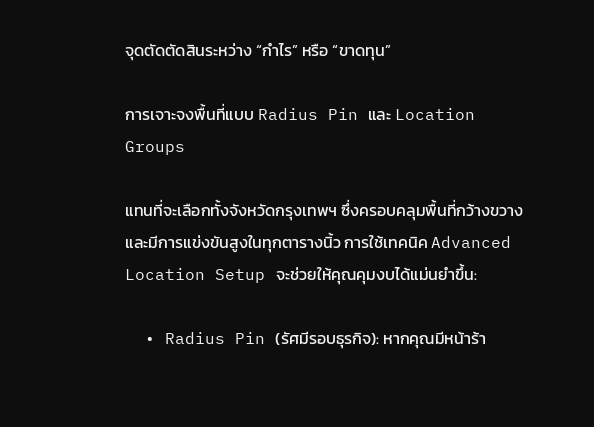จุดตัดตัดสินระหว่าง “กำไร” หรือ “ขาดทุน”

การเจาะจงพื้นที่แบบ Radius Pin และ Location Groups

แทนที่จะเลือกทั้งจังหวัดกรุงเทพฯ ซึ่งครอบคลุมพื้นที่กว้างขวางและมีการแข่งขันสูงในทุกตารางนิ้ว การใช้เทคนิค Advanced Location Setup จะช่วยให้คุณคุมงบได้แม่นยำขึ้น:

  • Radius Pin (รัศมีรอบธุรกิจ): หากคุณมีหน้าร้า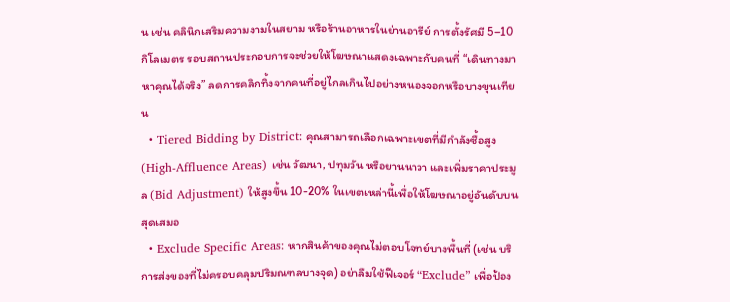น เช่น คลินิกเสริมความงามในสยาม หรือร้านอาหารในย่านอารีย์ การตั้งรัศมี 5–10 กิโลเมตร รอบสถานประกอบการจะช่วยให้โฆษณาแสดงเฉพาะกับคนที่ “เดินทางมาหาคุณได้จริง” ลดการคลิกทิ้งจากคนที่อยู่ไกลเกินไปอย่างหนองจอกหรือบางขุนเทียน
  • Tiered Bidding by District: คุณสามารถเลือกเฉพาะเขตที่มีกำลังซื้อสูง (High-Affluence Areas) เช่น วัฒนา, ปทุมวัน หรือยานนาวา และเพิ่มราคาประมูล (Bid Adjustment) ให้สูงขึ้น 10-20% ในเขตเหล่านี้เพื่อให้โฆษณาอยู่อันดับบนสุดเสมอ
  • Exclude Specific Areas: หากสินค้าของคุณไม่ตอบโจทย์บางพื้นที่ (เช่น บริการส่งของที่ไม่ครอบคลุมปริมณฑลบางจุด) อย่าลืมใช้ฟีเจอร์ “Exclude” เพื่อป้อง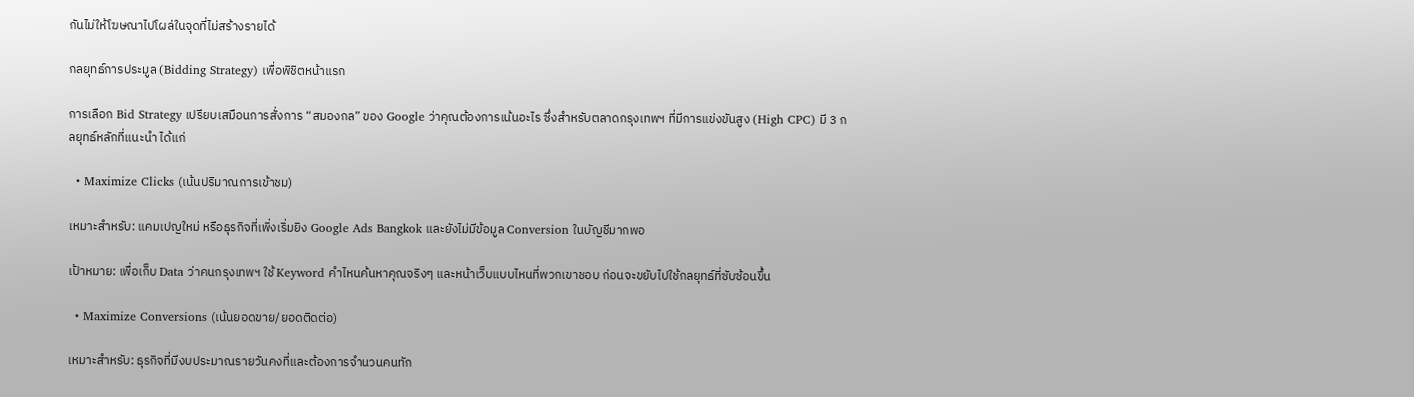กันไม่ให้โฆษณาไปโผล่ในจุดที่ไม่สร้างรายได้

กลยุทธ์การประมูล (Bidding Strategy) เพื่อพิชิตหน้าแรก

การเลือก Bid Strategy เปรียบเสมือนการสั่งการ “สมองกล” ของ Google ว่าคุณต้องการเน้นอะไร ซึ่งสำหรับตลาดกรุงเทพฯ ที่มีการแข่งขันสูง (High CPC) มี 3 กลยุทธ์หลักที่แนะนำ ได้แก่

  • Maximize Clicks (เน้นปริมาณการเข้าชม)

เหมาะสำหรับ: แคมเปญใหม่ หรือธุรกิจที่เพิ่งเริ่มยิง Google Ads Bangkok และยังไม่มีข้อมูล Conversion ในบัญชีมากพอ

เป้าหมาย: เพื่อเก็บ Data ว่าคนกรุงเทพฯ ใช้ Keyword คำไหนค้นหาคุณจริงๆ และหน้าเว็บแบบไหนที่พวกเขาชอบ ก่อนจะขยับไปใช้กลยุทธ์ที่ซับซ้อนขึ้น

  • Maximize Conversions (เน้นยอดขาย/ยอดติดต่อ)

เหมาะสำหรับ: ธุรกิจที่มีงบประมาณรายวันคงที่และต้องการจำนวนคนทัก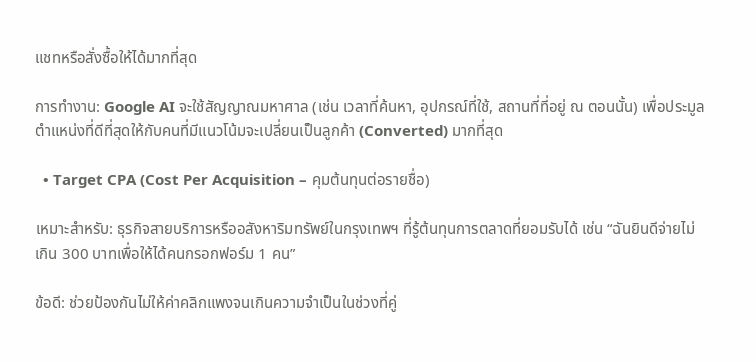แชทหรือสั่งซื้อให้ได้มากที่สุด

การทำงาน: Google AI จะใช้สัญญาณมหาศาล (เช่น เวลาที่ค้นหา, อุปกรณ์ที่ใช้, สถานที่ที่อยู่ ณ ตอนนั้น) เพื่อประมูลตำแหน่งที่ดีที่สุดให้กับคนที่มีแนวโน้มจะเปลี่ยนเป็นลูกค้า (Converted) มากที่สุด

  • Target CPA (Cost Per Acquisition – คุมต้นทุนต่อรายชื่อ)

เหมาะสำหรับ: ธุรกิจสายบริการหรืออสังหาริมทรัพย์ในกรุงเทพฯ ที่รู้ต้นทุนการตลาดที่ยอมรับได้ เช่น “ฉันยินดีจ่ายไม่เกิน 300 บาทเพื่อให้ได้คนกรอกฟอร์ม 1 คน”

ข้อดี: ช่วยป้องกันไม่ให้ค่าคลิกแพงจนเกินความจำเป็นในช่วงที่คู่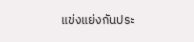แข่งแย่งกันประ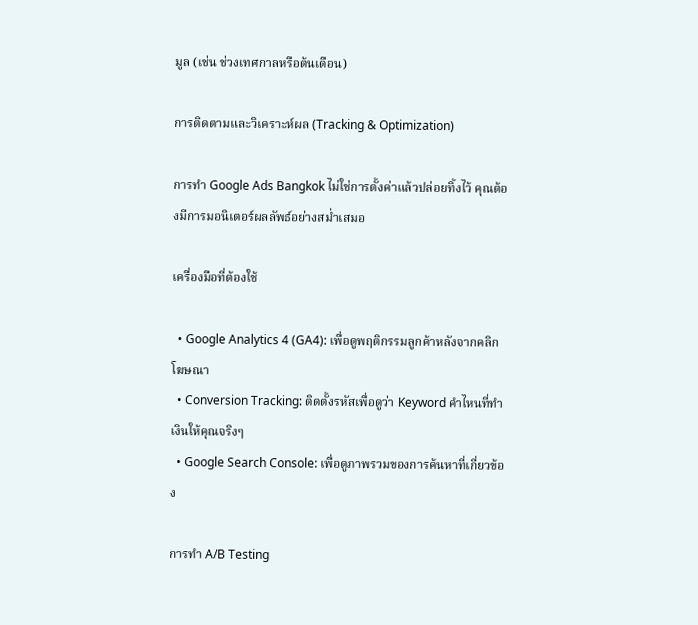มูล (เช่น ช่วงเทศกาลหรือต้นเดือน)

การติดตามและวิเคราะห์ผล (Tracking & Optimization)

การทำ Google Ads Bangkok ไม่ใช่การตั้งค่าแล้วปล่อยทิ้งไว้ คุณต้องมีการมอนิเตอร์ผลลัพธ์อย่างสม่ำเสมอ

เครื่องมือที่ต้องใช้

  • Google Analytics 4 (GA4): เพื่อดูพฤติกรรมลูกค้าหลังจากคลิกโฆษณา
  • Conversion Tracking: ติดตั้งรหัสเพื่อดูว่า Keyword คำไหนที่ทำเงินให้คุณจริงๆ
  • Google Search Console: เพื่อดูภาพรวมของการค้นหาที่เกี่ยวข้อง

การทำ A/B Testing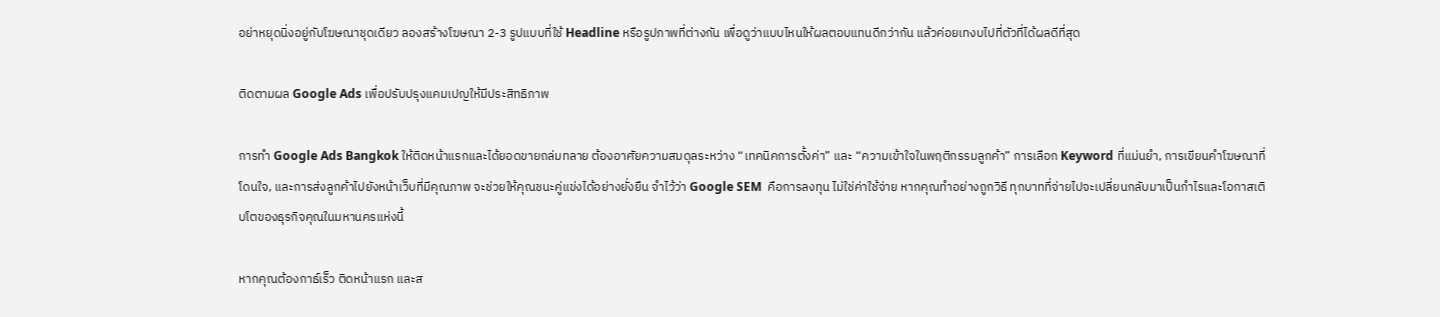อย่าหยุดนิ่งอยู่กับโฆษณาชุดเดียว ลองสร้างโฆษณา 2-3 รูปแบบที่ใช้ Headline หรือรูปภาพที่ต่างกัน เพื่อดูว่าแบบไหนให้ผลตอบแทนดีกว่ากัน แล้วค่อยเทงบไปที่ตัวที่ได้ผลดีที่สุด

ติดตามผล Google Ads เพื่อปรับปรุงแคมเปญให้มีประสิทธิภาพ

การทำ Google Ads Bangkok ให้ติดหน้าแรกและได้ยอดขายถล่มทลาย ต้องอาศัยความสมดุลระหว่าง “เทคนิคการตั้งค่า” และ “ความเข้าใจในพฤติกรรมลูกค้า” การเลือก Keyword ที่แม่นยำ, การเขียนคำโฆษณาที่โดนใจ, และการส่งลูกค้าไปยังหน้าเว็บที่มีคุณภาพ จะช่วยให้คุณชนะคู่แข่งได้อย่างยั่งยืน จำไว้ว่า Google SEM  คือการลงทุน ไม่ใช่ค่าใช้จ่าย หากคุณทำอย่างถูกวิธี ทุกบาทที่จ่ายไปจะเปลี่ยนกลับมาเป็นกำไรและโอกาสเติบโตของธุรกิจคุณในมหานครแห่งนี้

หากคุณต้องกาธ์เร็ว ติดหน้าแรก และส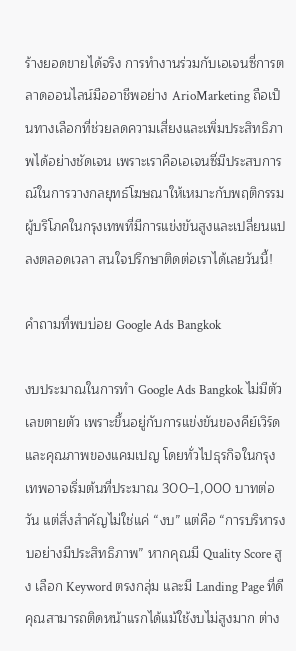ร้างยอดขายได้จริง การทำงานร่วมกับเอเจนซี่การตลาดออนไลน์มืออาชีพอย่าง ArioMarketing ถือเป็นทางเลือกที่ช่วยลดความเสี่ยงและเพิ่มประสิทธิภาพได้อย่างชัดเจน เพราะเราคือเอเจนซี่มีประสบการณ์ในการวางกลยุทธ์โฆษณาให้เหมาะกับพฤติกรรมผู้บริโภคในกรุงเทพที่มีการแข่งขันสูงและเปลี่ยนแปลงตลอดเวลา สนใจปรึกษาติดต่อเราได้เลยวันนี้!

คำถามที่พบบ่อย Google Ads Bangkok

งบประมาณในการทำ Google Ads Bangkok ไม่มีตัวเลขตายตัว เพราะขึ้นอยู่กับการแข่งขันของคีย์เวิร์ดและคุณภาพของแคมเปญ โดยทั่วไปธุรกิจในกรุงเทพอาจเริ่มต้นที่ประมาณ 300–1,000 บาทต่อวัน แต่สิ่งสำคัญไม่ใช่แค่ “งบ” แต่คือ “การบริหารงบอย่างมีประสิทธิภาพ” หากคุณมี Quality Score สูง เลือก Keyword ตรงกลุ่ม และมี Landing Page ที่ดี คุณสามารถติดหน้าแรกได้แม้ใช้งบไม่สูงมาก ต่าง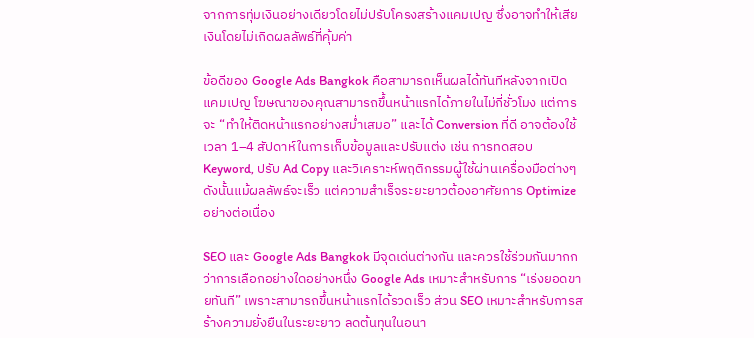จากการทุ่มเงินอย่างเดียวโดยไม่ปรับโครงสร้างแคมเปญ ซึ่งอาจทำให้เสียเงินโดยไม่เกิดผลลัพธ์ที่คุ้มค่า

ข้อดีของ Google Ads Bangkok คือสามารถเห็นผลได้ทันทีหลังจากเปิดแคมเปญ โฆษณาของคุณสามารถขึ้นหน้าแรกได้ภายในไม่กี่ชั่วโมง แต่การจะ “ทำให้ติดหน้าแรกอย่างสม่ำเสมอ” และได้ Conversion ที่ดี อาจต้องใช้เวลา 1–4 สัปดาห์ในการเก็บข้อมูลและปรับแต่ง เช่น การทดสอบ Keyword, ปรับ Ad Copy และวิเคราะห์พฤติกรรมผู้ใช้ผ่านเครื่องมือต่างๆ ดังนั้นแม้ผลลัพธ์จะเร็ว แต่ความสำเร็จระยะยาวต้องอาศัยการ Optimize อย่างต่อเนื่อง

SEO และ Google Ads Bangkok มีจุดเด่นต่างกัน และควรใช้ร่วมกันมากกว่าการเลือกอย่างใดอย่างหนึ่ง Google Ads เหมาะสำหรับการ “เร่งยอดขายทันที” เพราะสามารถขึ้นหน้าแรกได้รวดเร็ว ส่วน SEO เหมาะสำหรับการสร้างความยั่งยืนในระยะยาว ลดต้นทุนในอนา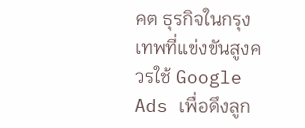คต ธุรกิจในกรุงเทพที่แข่งขันสูงควรใช้ Google Ads เพื่อดึงลูก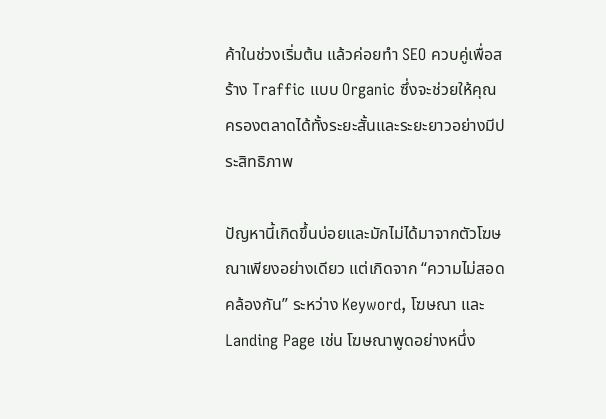ค้าในช่วงเริ่มต้น แล้วค่อยทำ SEO ควบคู่เพื่อสร้าง Traffic แบบ Organic ซึ่งจะช่วยให้คุณครองตลาดได้ทั้งระยะสั้นและระยะยาวอย่างมีประสิทธิภาพ

ปัญหานี้เกิดขึ้นบ่อยและมักไม่ได้มาจากตัวโฆษณาเพียงอย่างเดียว แต่เกิดจาก “ความไม่สอดคล้องกัน” ระหว่าง Keyword, โฆษณา และ Landing Page เช่น โฆษณาพูดอย่างหนึ่ง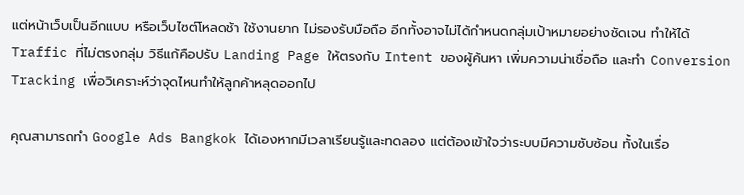แต่หน้าเว็บเป็นอีกแบบ หรือเว็บไซต์โหลดช้า ใช้งานยาก ไม่รองรับมือถือ อีกทั้งอาจไม่ได้กำหนดกลุ่มเป้าหมายอย่างชัดเจน ทำให้ได้ Traffic ที่ไม่ตรงกลุ่ม วิธีแก้คือปรับ Landing Page ให้ตรงกับ Intent ของผู้ค้นหา เพิ่มความน่าเชื่อถือ และทำ Conversion Tracking เพื่อวิเคราะห์ว่าจุดไหนทำให้ลูกค้าหลุดออกไป

คุณสามารถทำ Google Ads Bangkok ได้เองหากมีเวลาเรียนรู้และทดลอง แต่ต้องเข้าใจว่าระบบมีความซับซ้อน ทั้งในเรื่อ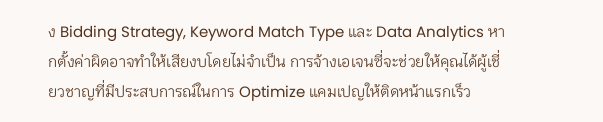ง Bidding Strategy, Keyword Match Type และ Data Analytics หากตั้งค่าผิดอาจทำให้เสียงบโดยไม่จำเป็น การจ้างเอเจนซี่จะช่วยให้คุณได้ผู้เชี่ยวชาญที่มีประสบการณ์ในการ Optimize แคมเปญให้ติดหน้าแรกเร็ว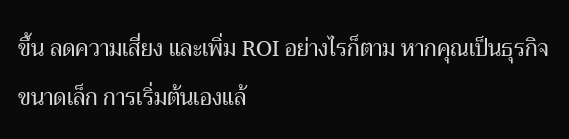ขึ้น ลดความเสี่ยง และเพิ่ม ROI อย่างไรก็ตาม หากคุณเป็นธุรกิจขนาดเล็ก การเริ่มต้นเองแล้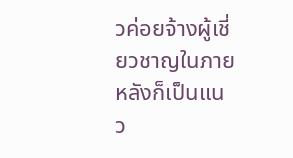วค่อยจ้างผู้เชี่ยวชาญในภายหลังก็เป็นแนว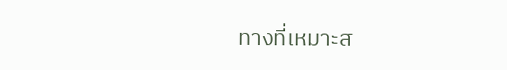ทางที่เหมาะส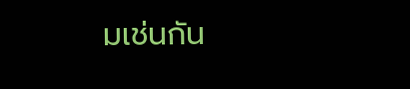มเช่นกัน